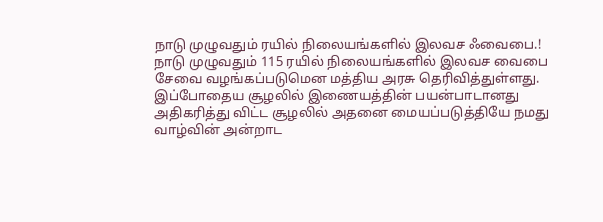நாடு முழுவதும் ரயில் நிலையங்களில் இலவச ஃவைபை.!
நாடு முழுவதும் 115 ரயில் நிலையங்களில் இலவச வைபை சேவை வழங்கப்படுமென மத்திய அரசு தெரிவித்துள்ளது.
இப்போதைய சூழலில் இணையத்தின் பயன்பாடானது அதிகரித்து விட்ட சூழலில் அதனை மையப்படுத்தியே நமது வாழ்வின் அன்றாட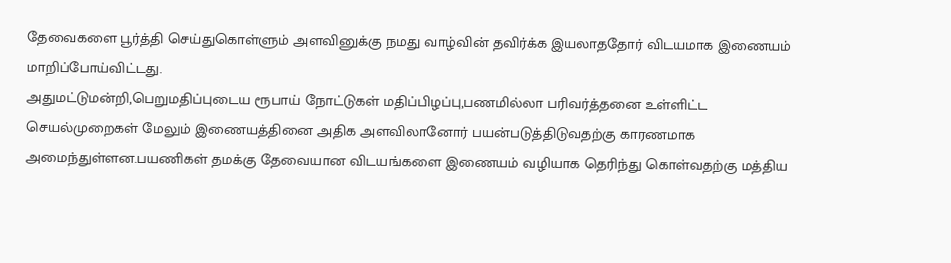தேவைகளை பூர்த்தி செய்துகொள்ளும் அளவினுக்கு நமது வாழ்வின் தவிர்க்க இயலாததோர் விடயமாக இணையம் மாறிப்போய்விட்டது.
அதுமட்டுமன்றி,பெறுமதிப்புடைய ரூபாய் நோட்டுகள் மதிப்பிழப்பு,பணமில்லா பரிவர்த்தனை உள்ளிட்ட செயல்முறைகள் மேலும் இணையத்தினை அதிக அளவிலானோர் பயன்படுத்திடுவதற்கு காரணமாக அமைந்துள்ளன.பயணிகள் தமக்கு தேவையான விடயங்களை இணையம் வழியாக தெரிந்து கொள்வதற்கு மத்திய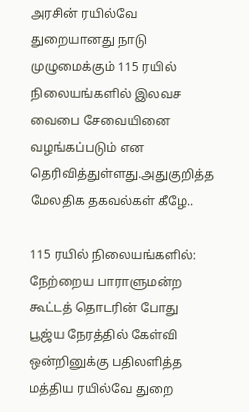அரசின் ரயில்வே துறையானது நாடு முழுமைக்கும் 115 ரயில் நிலையங்களில் இலவச வைபை சேவையினை வழங்கப்படும் என தெரிவித்துள்ளது.அதுகுறித்த மேலதிக தகவல்கள் கீழே..

115 ரயில் நிலையங்களில்:
நேற்றைய பாராளுமன்ற கூட்டத் தொடரின் போது பூஜ்ய நேரத்தில் கேள்வி ஒன்றினுக்கு பதிலளித்த மத்திய ரயில்வே துறை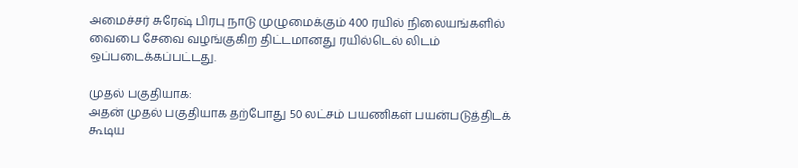அமைச்சர் சுரேஷ் பிரபு நாடு முழுமைக்கும் 400 ரயில் நிலையங்களில் வைபை சேவை வழங்குகிற திட்டமானது ரயில்டெல் லிடம் ஒப்படைக்கப்பட்டது.

முதல் பகுதியாக:
அதன் முதல் பகுதியாக தற்போது 50 லட்சம் பயணிகள் பயன்படுத்திடக் கூடிய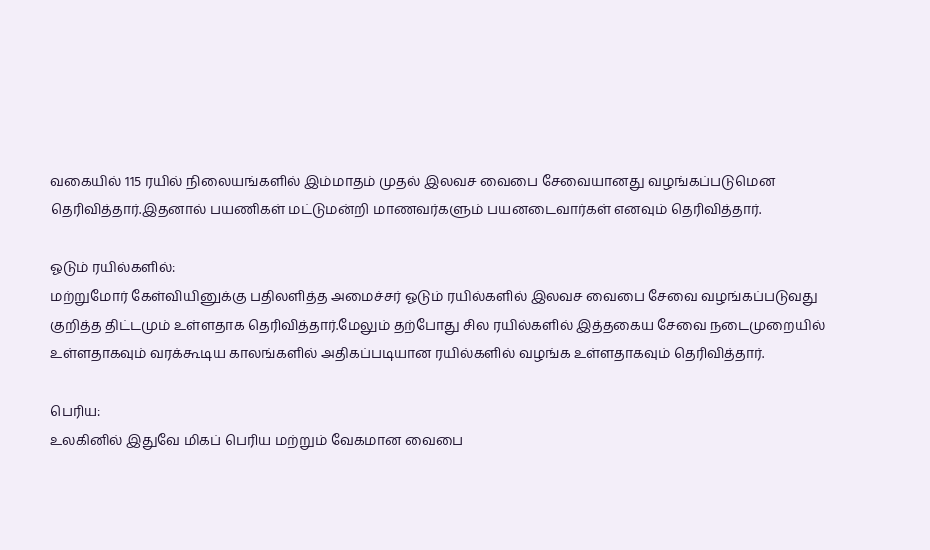வகையில் 115 ரயில் நிலையங்களில் இம்மாதம் முதல் இலவச வைபை சேவையானது வழங்கப்படுமென தெரிவித்தார்.இதனால் பயணிகள் மட்டுமன்றி மாணவர்களும் பயனடைவார்கள் எனவும் தெரிவித்தார்.

ஓடும் ரயில்களில்:
மற்றுமோர் கேள்வியினுக்கு பதிலளித்த அமைச்சர் ஓடும் ரயில்களில் இலவச வைபை சேவை வழங்கப்படுவது குறித்த திட்டமும் உள்ளதாக தெரிவித்தார்.மேலும் தற்போது சில ரயில்களில் இத்தகைய சேவை நடைமுறையில் உள்ளதாகவும் வரக்கூடிய காலங்களில் அதிகப்படியான ரயில்களில் வழங்க உள்ளதாகவும் தெரிவித்தார்.

பெரிய:
உலகினில் இதுவே மிகப் பெரிய மற்றும் வேகமான வைபை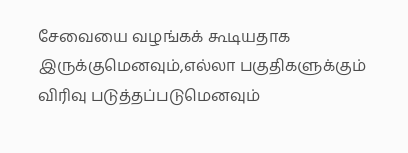சேவையை வழங்கக் கூடியதாக இருக்குமெனவும்,எல்லா பகுதிகளுக்கும் விரிவு படுத்தப்படுமெனவும்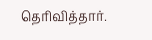தெரிவித்தார்.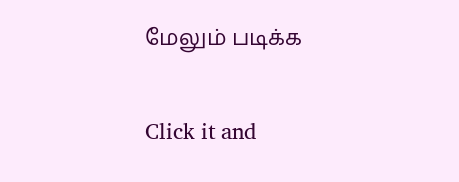மேலும் படிக்க


Click it and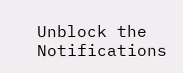Unblock the Notifications